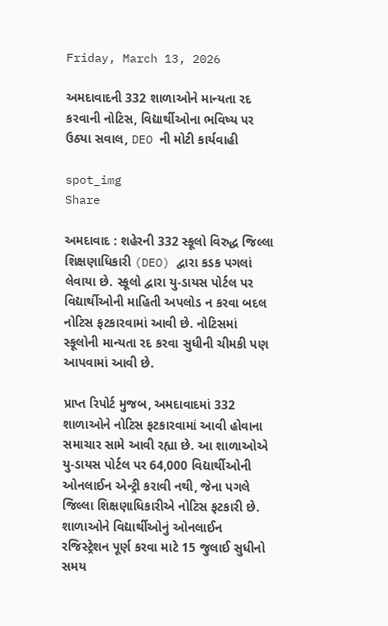Friday, March 13, 2026

અમદાવાદની 332 શાળાઓને માન્યતા રદ કરવાની નોટિસ, વિદ્યાર્થીઓના ભવિષ્ય પર ઉઠ્યા સવાલ, DEO ની મોટી કાર્યવાહી

spot_img
Share

અમદાવાદ : શહેરની 332 સ્કૂલો વિરુદ્ધ જિલ્લા શિક્ષણાધિકારી (DEO) દ્વારા કડક પગલાં લેવાયા છે. સ્કૂલો દ્વારા યુ-ડાયસ પોર્ટલ પર વિદ્યાર્થીઓની માહિતી અપલોડ ન કરવા બદલ નોટિસ ફટકારવામાં આવી છે. નોટિસમાં સ્કૂલોની માન્યતા રદ કરવા સુધીની ચીમકી પણ આપવામાં આવી છે.

પ્રાપ્ત રિપોર્ટ મુજબ, અમદાવાદમાં 332 શાળાઓને નોટિસ ફટકારવામાં આવી હોવાના સમાચાર સામે આવી રહ્યા છે. આ શાળાઓએ યુ-ડાયસ પોર્ટલ પર 64,000 વિદ્યાર્થીઓની ઓનલાઈન એન્ટ્રી કરાવી નથી, જેના પગલે જિલ્લા શિક્ષણાધિકારીએ નોટિસ ફટકારી છે. શાળાઓને વિદ્યાર્થીઓનું ઓનલાઈન રજિસ્ટ્રેશન પૂર્ણ કરવા માટે 15 જુલાઈ સુધીનો સમય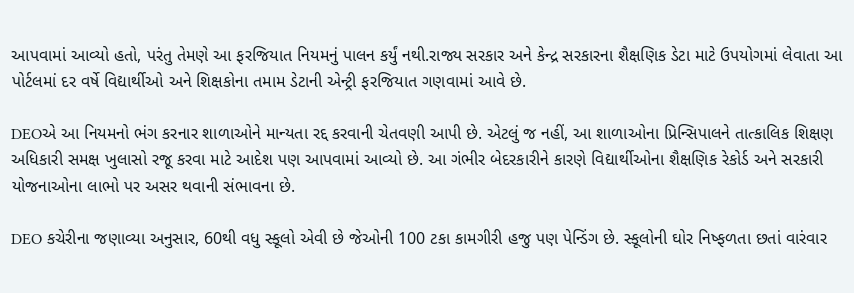આપવામાં આવ્યો હતો, પરંતુ તેમણે આ ફરજિયાત નિયમનું પાલન કર્યું નથી.રાજ્ય સરકાર અને કેન્દ્ર સરકારના શૈક્ષણિક ડેટા માટે ઉપયોગમાં લેવાતા આ પોર્ટલમાં દર વર્ષે વિદ્યાર્થીઓ અને શિક્ષકોના તમામ ડેટાની એન્ટ્રી ફરજિયાત ગણવામાં આવે છે.

DEOએ આ નિયમનો ભંગ કરનાર શાળાઓને માન્યતા રદ્દ કરવાની ચેતવણી આપી છે. એટલું જ નહીં, આ શાળાઓના પ્રિન્સિપાલને તાત્કાલિક શિક્ષણ અધિકારી સમક્ષ ખુલાસો રજૂ કરવા માટે આદેશ પણ આપવામાં આવ્યો છે. આ ગંભીર બેદરકારીને કારણે વિદ્યાર્થીઓના શૈક્ષણિક રેકોર્ડ અને સરકારી યોજનાઓના લાભો પર અસર થવાની સંભાવના છે.

DEO કચેરીના જણાવ્યા અનુસાર, 60થી વધુ સ્કૂલો એવી છે જેઓની 100 ટકા કામગીરી હજુ પણ પેન્ડિંગ છે. સ્કૂલોની ઘોર નિષ્ફળતા છતાં વારંવાર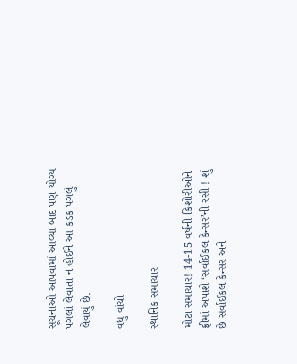સૂચનાઓ આપવામાં આવ્યા બાદ પણ યોગ્ય પગલાં લેવાતા ન હોઈને આ કડક પગલું લેવાયું છે.

વધુ વાંચો

સ્થાનિક સમાચાર

મોટા સમાચાર! 14-15 વર્ષની કિશોરીઓને ફ્રીમાં અપાશે ‘સર્વાઈકલ કેન્સર’ની રસી ! શું છે સર્વાઈકલ કેન્સર અને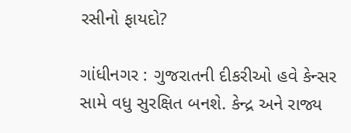રસીનો ફાયદો?

ગાંધીનગર : ગુજરાતની દીકરીઓ હવે કેન્સર સામે વધુ સુરક્ષિત બનશે. કેન્દ્ર અને રાજ્ય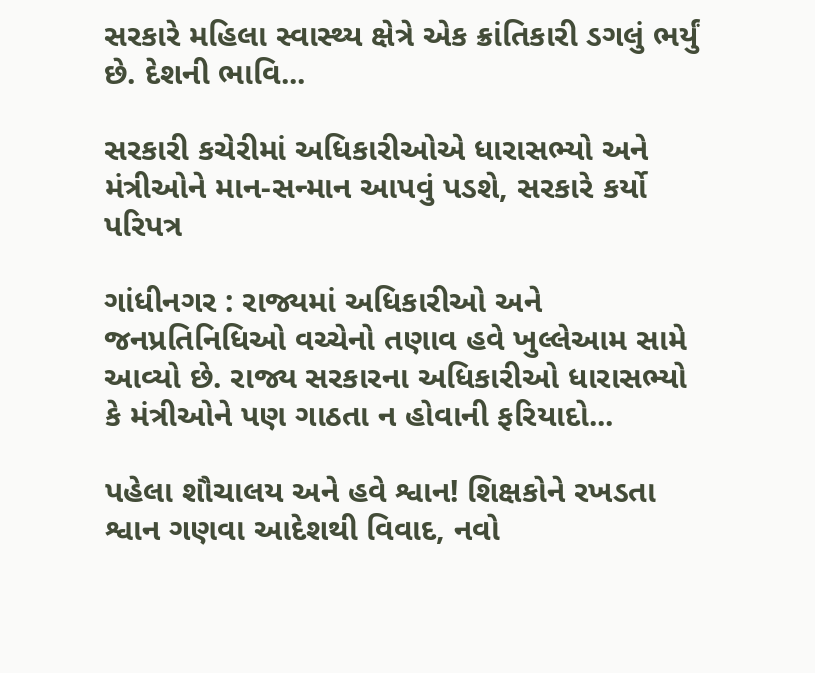સરકારે મહિલા સ્વાસ્થ્ય ક્ષેત્રે એક ક્રાંતિકારી ડગલું ભર્યું છે. દેશની ભાવિ...

સરકારી કચેરીમાં અધિકારીઓએ ધારાસભ્યો અને મંત્રીઓને માન-સન્માન આપવું પડશે, સરકારે કર્યો પરિપત્ર

ગાંધીનગર : રાજ્યમાં અધિકારીઓ અને જનપ્રતિનિધિઓ વચ્ચેનો તણાવ હવે ખુલ્લેઆમ સામે આવ્યો છે. રાજ્ય સરકારના અધિકારીઓ ધારાસભ્યો કે મંત્રીઓને પણ ગાઠતા ન હોવાની ફરિયાદો...

પહેલા શૌચાલય અને હવે શ્વાન! શિક્ષકોને રખડતા શ્વાન ગણવા આદેશથી વિવાદ, નવો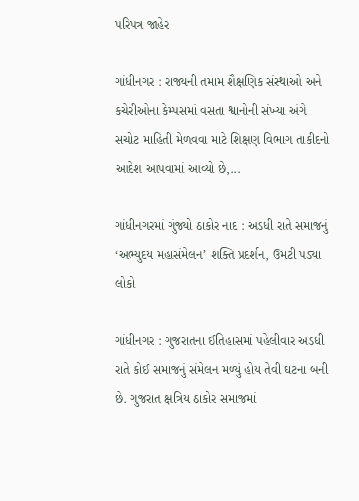પરિપત્ર જાહેર

ગાંધીનગર : રાજ્યની તમામ શૈક્ષણિક સંસ્થાઓ અને કચેરીઓના કેમ્પસમાં વસતા શ્વાનોની સંખ્યા અંગે સચોટ માહિતી મેળવવા માટે શિક્ષણ વિભાગ તાકીદનો આદેશ આપવામાં આવ્યો છે,...

ગાંધીનગરમાં ગુંજ્યો ઠાકોર નાદ : અડધી રાતે સમાજનું ‘અભ્યુદય મહાસંમેલન’ શક્તિ પ્રદર્શન, ઉમટી પડ્યા લોકો

ગાંધીનગર : ગુજરાતના ઈતિહાસમાં પહેલીવાર અડધી રાતે કોઈ સમાજનું સંમેલન મળ્યું હોય તેવી ઘટના બની છે. ગુજરાત ક્ષત્રિય ઠાકોર સમાજમાં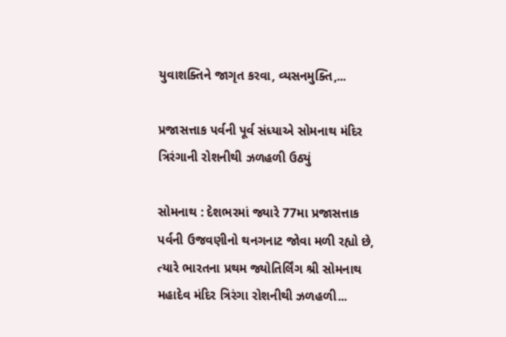યુવાશક્તિને જાગૃત કરવા, વ્યસનમુક્તિ,...

પ્રજાસત્તાક પર્વની પૂર્વ સંધ્યાએ સોમનાથ મંદિર ત્રિરંગાની રોશનીથી ઝળહળી ઉઠ્યું

સોમનાથ : દેશભરમાં જ્યારે 77મા પ્રજાસત્તાક પર્વની ઉજવણીનો થનગનાટ જોવા મળી રહ્યો છે, ત્યારે ભારતના પ્રથમ જ્યોતિર્લિંગ શ્રી સોમનાથ મહાદેવ મંદિર ત્રિરંગા રોશનીથી ઝળહળી...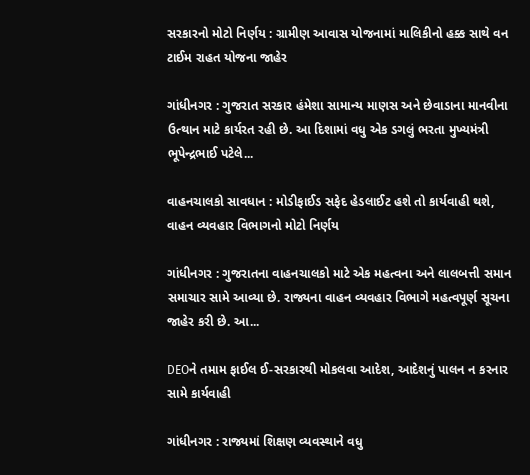સરકારનો મોટો નિર્ણય : ગ્રામીણ આવાસ યોજનામાં માલિકીનો હક્ક સાથે વન ટાઈમ રાહત યોજના જાહેર

ગાંધીનગર : ગુજરાત સરકાર હંમેશા સામાન્ય માણસ અને છેવાડાના માનવીના ઉત્થાન માટે કાર્યરત રહી છે. આ દિશામાં વધુ એક ડગલું ભરતા મુખ્યમંત્રી ભૂપેન્દ્રભાઈ પટેલે...

વાહનચાલકો સાવધાન : મોડીફાઈડ સફેદ હેડલાઈટ હશે તો કાર્યવાહી થશે, વાહન વ્યવહાર વિભાગનો મોટો નિર્ણય

ગાંધીનગર : ગુજરાતના વાહનચાલકો માટે એક મહત્વના અને લાલબત્તી સમાન સમાચાર સામે આવ્યા છે. રાજ્યના વાહન વ્યવહાર વિભાગે મહત્વપૂર્ણ સૂચના જાહેર કરી છે. આ...

DEOને તમામ ફાઈલ ઈ-સરકારથી મોકલવા આદેશ, આદેશનું પાલન ન કરનાર સામે કાર્યવાહી

ગાંધીનગર : રાજ્યમાં શિક્ષણ વ્યવસ્થાને વધુ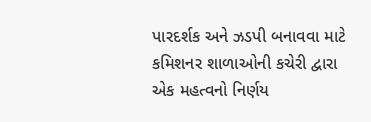પારદર્શક અને ઝડપી બનાવવા માટે કમિશનર શાળાઓની કચેરી દ્વારા એક મહત્વનો નિર્ણય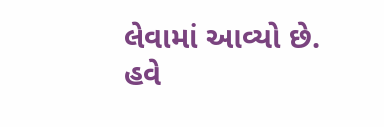લેવામાં આવ્યો છે. હવે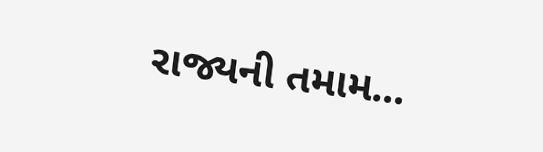રાજ્યની તમામ...